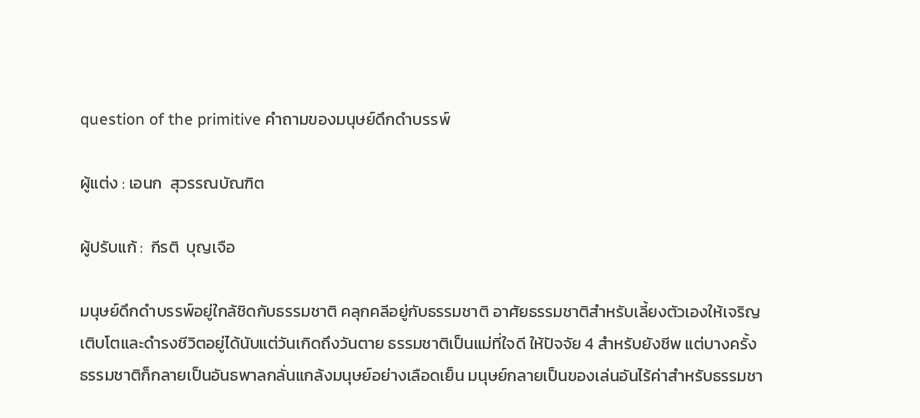question of the primitive คำถามของมนุษย์ดึกดำบรรพ์

ผู้แต่ง : เอนก  สุวรรณบัณฑิต

ผู้ปรับแก้ :  กีรติ  บุญเจือ

มนุษย์ดึกดำบรรพ์อยู่ใกล้ชิดกับธรรมชาติ คลุกคลีอยู่กับธรรมชาติ อาศัยธรรมชาติสำหรับเลี้ยงตัวเองให้เจริญเติบโตและดำรงชีวิตอยู่ได้นับแต่วันเกิดถึงวันตาย ธรรมชาติเป็นแม่ที่ใจดี ให้ปัจจัย 4 สำหรับยังชีพ แต่บางครั้งธรรมชาติก็กลายเป็นอันธพาลกลั่นแกล้งมนุษย์อย่างเลือดเย็น มนุษย์กลายเป็นของเล่นอันไร้ค่าสำหรับธรรมชา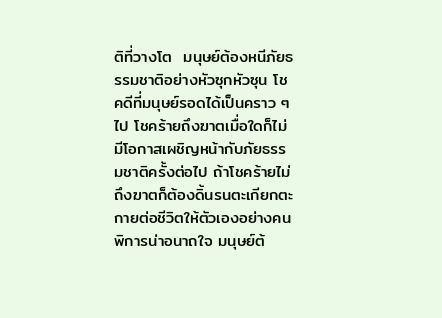ติที่วางโต  มนุษย์ต้องหนีภัยธรรมชาติอย่างหัวซุกหัวซุน โชคดีที่มนุษย์รอดได้เป็นคราว ๆ ไป โชคร้ายถึงฆาตเมื่อใดก็ไม่มีโอกาสเผชิญหน้ากับภัยธรรมชาติครั้งต่อไป ถ้าโชคร้ายไม่ถึงฆาตก็ต้องดิ้นรนตะเกียกตะกายต่อชีวิตให้ตัวเองอย่างคนพิการน่าอนาถใจ มนุษย์ต้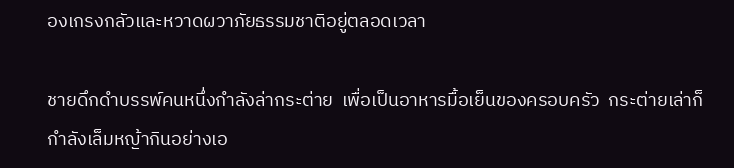องเกรงกลัวและหวาดผวาภัยธรรมชาติอยู่ตลอดเวลา

ชายดึกดำบรรพ์คนหนึ่งกำลังล่ากระต่าย  เพื่อเป็นอาหารมื้อเย็นของครอบครัว  กระต่ายเล่าก็กำลังเล็มหญ้ากินอย่างเอ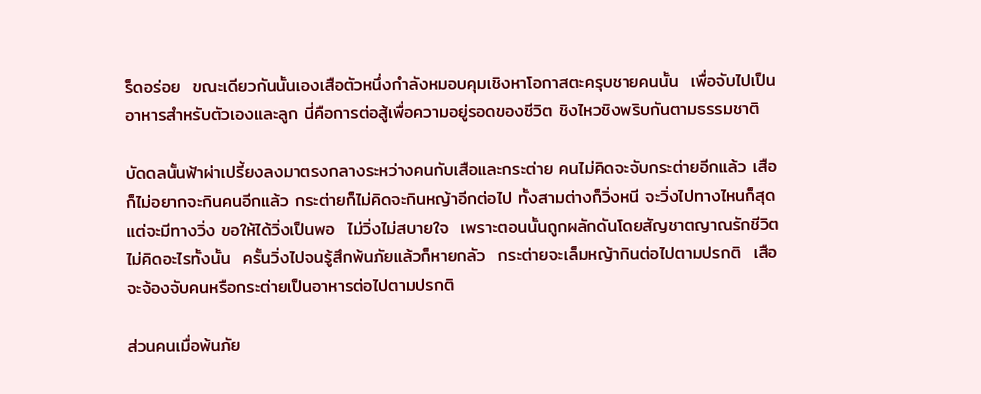ร็ดอร่อย  ขณะเดียวกันนั้นเองเสือตัวหนึ่งกำลังหมอบคุมเชิงหาโอกาสตะครุบชายคนนั้น  เพื่อจับไปเป็นอาหารสำหรับตัวเองและลูก นี่คือการต่อสู้เพื่อความอยู่รอดของชีวิต ชิงไหวชิงพริบกันตามธรรมชาติ

บัดดลนั้นฟ้าผ่าเปรี้ยงลงมาตรงกลางระหว่างคนกับเสือและกระต่าย คนไม่คิดจะจับกระต่ายอีกแล้ว เสือก็ไม่อยากจะกินคนอีกแล้ว กระต่ายก็ไม่คิดจะกินหญ้าอีกต่อไป ทั้งสามต่างก็วิ่งหนี จะวิ่งไปทางไหนก็สุดแต่จะมีทางวิ่ง ขอให้ได้วิ่งเป็นพอ  ไม่วิ่งไม่สบายใจ  เพราะตอนนั้นถูกผลักดันโดยสัญชาตญาณรักชีวิต  ไม่คิดอะไรทั้งนั้น  ครั้นวิ่งไปจนรู้สึกพ้นภัยแล้วก็หายกลัว  กระต่ายจะเล็มหญ้ากินต่อไปตามปรกติ  เสือจะจ้องจับคนหรือกระต่ายเป็นอาหารต่อไปตามปรกติ

ส่วนคนเมื่อพ้นภัย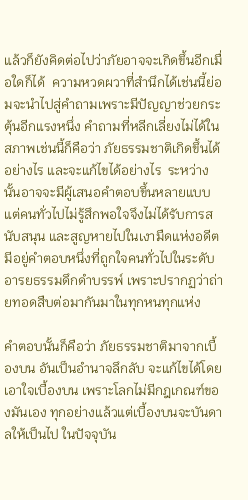แล้วก็ยังคิดต่อไปว่าภัยอาจจะเกิดขึ้นอีกเมื่อใดก็ได้  ความหวดผวาที่สำนึกได้เช่นนี้ย่อมจะนำไปสู่คำถามเพราะมีปัญญาช่วยกระตุ้นอีกแรงหนึ่ง คำถามที่หลีกเลี่ยงไม่ได้ในสภาพเช่นนี้ก็คือว่า ภัยธรรมชาติเกิดขึ้นได้อย่างไร และจะแก้ไขได้อย่างไร  ระหว่างนั้นอาจจะมีผู้เสนอคำตอบขึ้นหลายแบบ แต่คนทั่วไปไม่รู้สึกพอใจจึงไม่ได้รับการสนับสนุน และสูญหายไปในเงามืดแห่งอดีต มีอยู่คำตอบหนึ่งที่ถูกใจคนทั่วไปในระดับอารยธรรมดึกดำบรรพ์ เพราะปรากฏว่าถ่ายทอดสืบต่อมากันมาในทุกหนทุกแห่ง

คำตอบนั้นก็คือว่า ภัยธรรมชาติมาจากเบื้องบน อันเป็นอำนาจลึกลับ จะแก้ไขได้โดยเอาใจเบื้องบน เพราะโลกไม่มีกฎเกณฑ์ของมันเอง ทุกอย่างแล้วแต่เบื้องบนจะบันดาลให้เป็นไป ในปัจจุบัน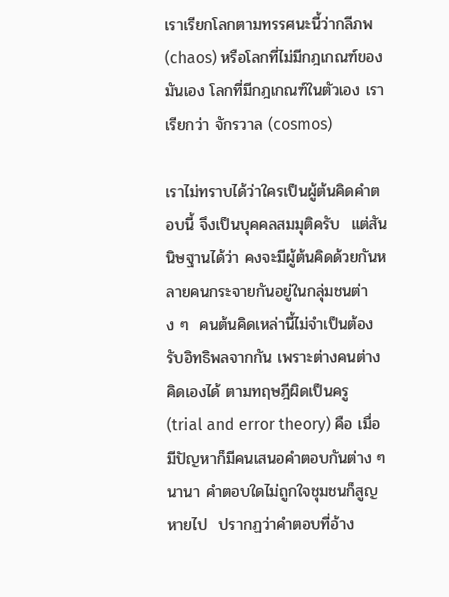เราเรียกโลกตามทรรศนะนี้ว่ากลีภพ (chaos) หรือโลกที่ไม่มีกฎเกณฑ์ของมันเอง โลกที่มีกฎเกณฑ์ในตัวเอง เราเรียกว่า จักรวาล (cosmos)

เราไม่ทราบได้ว่าใครเป็นผู้ต้นคิดคำตอบนี้ จึงเป็นบุคคลสมมุติครับ  แต่สันนิษฐานได้ว่า คงจะมีผู้ต้นคิดด้วยกันหลายคนกระจายกันอยู่ในกลุ่มชนต่าง ๆ  คนต้นคิดเหล่านี้ไม่จำเป็นต้องรับอิทธิพลจากกัน เพราะต่างคนต่างคิดเองได้ ตามทฤษฎีผิดเป็นครู (trial and error theory) คือ เมื่อมีปัญหาก็มีคนเสนอคำตอบกันต่าง ๆ นานา คำตอบใดไม่ถูกใจชุมชนก็สูญหายไป  ปรากฏว่าคำตอบที่อ้าง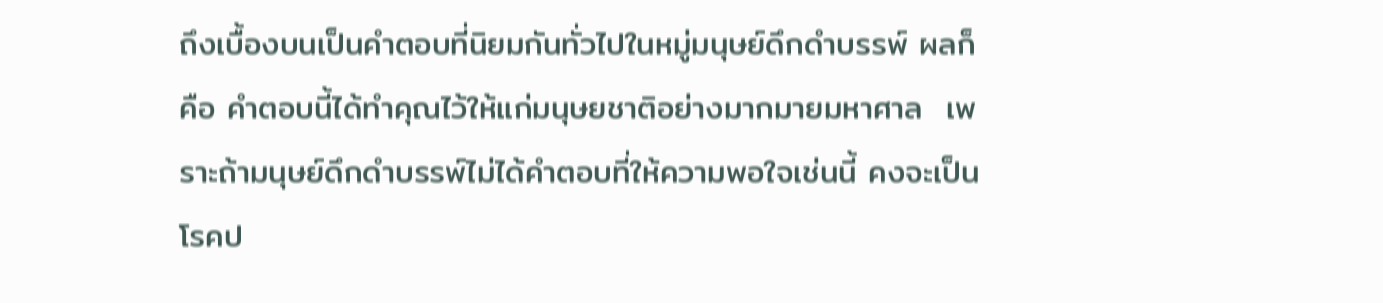ถึงเบื้องบนเป็นคำตอบที่นิยมกันทั่วไปในหมู่มนุษย์ดึกดำบรรพ์ ผลก็คือ คำตอบนี้ได้ทำคุณไว้ให้แก่มนุษยชาติอย่างมากมายมหาศาล  เพราะถ้ามนุษย์ดึกดำบรรพ์ไม่ได้คำตอบที่ให้ความพอใจเช่นนี้ คงจะเป็นโรคป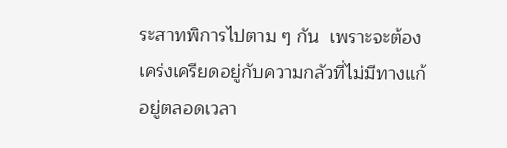ระสาทพิการไปตาม ๆ กัน  เพราะจะต้องเคร่งเครียดอยู่กับความกลัวที่ไม่มีทางแก้อยู่ตลอดเวลา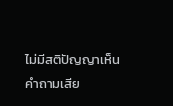ไม่มีสติปัญญาเห็นคำถามเสีย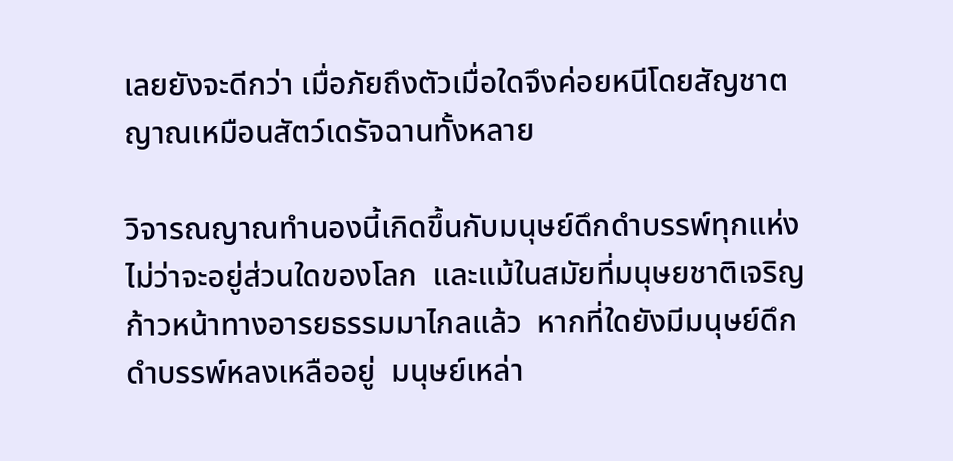เลยยังจะดีกว่า เมื่อภัยถึงตัวเมื่อใดจึงค่อยหนีโดยสัญชาตญาณเหมือนสัตว์เดรัจฉานทั้งหลาย

วิจารณญาณทำนองนี้เกิดขึ้นกับมนุษย์ดึกดำบรรพ์ทุกแห่ง ไม่ว่าจะอยู่ส่วนใดของโลก  และแม้ในสมัยที่มนุษยชาติเจริญก้าวหน้าทางอารยธรรมมาไกลแล้ว  หากที่ใดยังมีมนุษย์ดึกดำบรรพ์หลงเหลืออยู่  มนุษย์เหล่า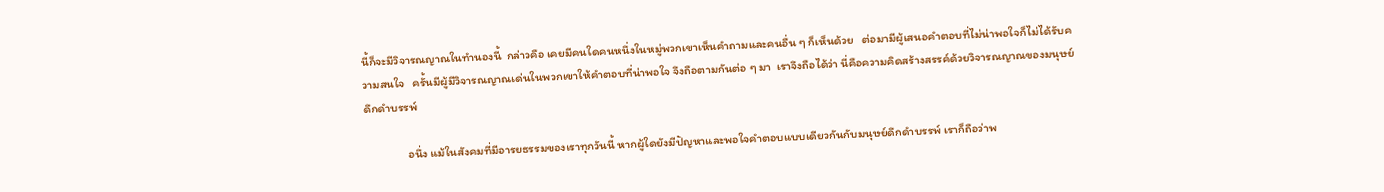นี้ก็จะมีวิจารณญาณในทำนองนี้  กล่าวคือ เคยมีคนใดคนหนึ่งในหมู่พวกเขาเห็นคำถามและคนอื่น ๆ ก็เห็นด้วย   ต่อมามีผู้เสนอคำตอบที่ไม่น่าพอใจก็ไม่ได้รับความสนใจ   ครั้นมีผู้มีวิจารณญาณเด่นในพวกเขาให้คำตอบที่น่าพอใจ จึงถือตามกันต่อ ๆ มา  เราจึงถือได้ว่า นี่คือความคิดสร้างสรรค์ด้วยวิจารณญาณของมนุษย์ดึกดำบรรพ์

                อนึ่ง แม้ในสังคมที่มีอารยธรรมของเราทุกวันนี้ หากผู้ใดยังมีปัญหาและพอใจคำตอบแบบเดียวกันกับมนุษย์ดึกดำบรรพ์ เราก็ถือว่าพ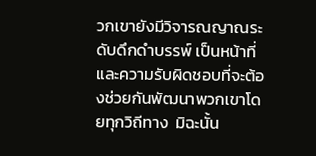วกเขายังมีวิจารณญาณระดับดึกดำบรรพ์ เป็นหน้าที่และความรับผิดชอบที่จะต้องช่วยกันพัฒนาพวกเขาโดยทุกวิถีทาง  มิฉะนั้น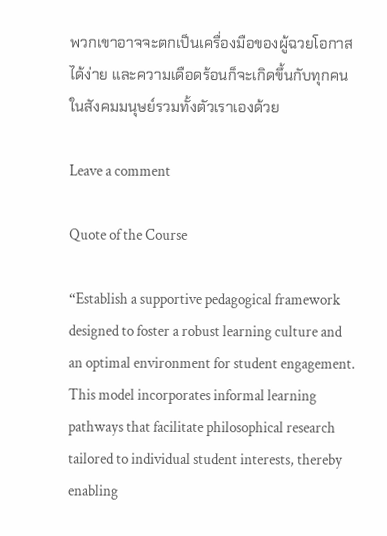พวกเขาอาจจะตกเป็นเครื่องมือของผู้ฉวยโอกาสได้ง่าย และความเดือดร้อนก็จะเกิดขึ้นกับทุกคนในสังคมมนุษย์รวมทั้งตัวเราเองด้วย

Leave a comment

Quote of the Course

“Establish a supportive pedagogical framework designed to foster a robust learning culture and an optimal environment for student engagement. This model incorporates informal learning pathways that facilitate philosophical research tailored to individual student interests, thereby enabling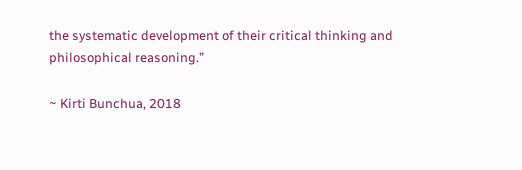the systematic development of their critical thinking and philosophical reasoning.”

~ Kirti Bunchua, 2018